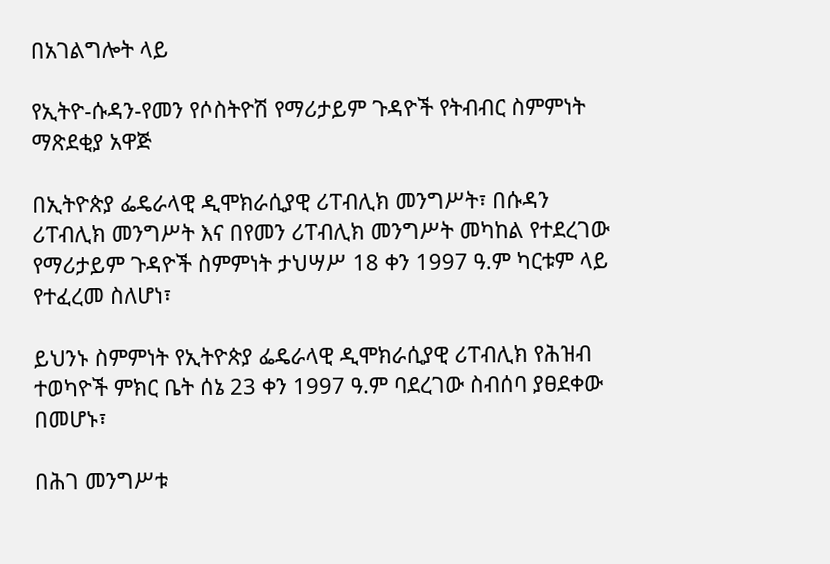በአገልግሎት ላይ

የኢትዮ-ሱዳን-የመን የሶስትዮሽ የማሪታይም ጉዳዮች የትብብር ስምምነት ማጽደቂያ አዋጅ

በኢትዮጵያ ፌዴራላዊ ዲሞክራሲያዊ ሪፐብሊክ መንግሥት፣ በሱዳን ሪፐብሊክ መንግሥት እና በየመን ሪፐብሊክ መንግሥት መካከል የተደረገው የማሪታይም ጉዳዮች ስምምነት ታህሣሥ 18 ቀን 1997 ዓ.ም ካርቱም ላይ የተፈረመ ስለሆነ፣

ይህንኑ ስምምነት የኢትዮጵያ ፌዴራላዊ ዲሞክራሲያዊ ሪፐብሊክ የሕዝብ ተወካዮች ምክር ቤት ሰኔ 23 ቀን 1997 ዓ.ም ባደረገው ስብሰባ ያፀደቀው በመሆኑ፣

በሕገ መንግሥቱ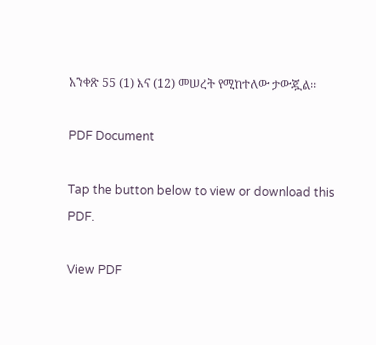አንቀጽ 55 (1) እና (12) መሠረት የሚከተለው ታውጇል፡፡

PDF Document

Tap the button below to view or download this PDF.

View PDF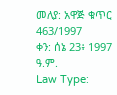መለያ: አዋጅ ቁጥር 463/1997
ቀን: ሰኔ 23፥ 1997 ዓ.ም.
Law Type: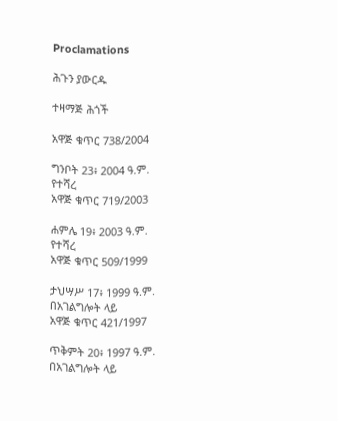Proclamations

ሕጉን ያውርዱ

ተዛማጅ ሕጎች

አዋጅ ቁጥር 738/2004

ግንቦት 23፥ 2004 ዓ.ም.
የተሻረ
አዋጅ ቁጥር 719/2003

ሐምሌ 19፥ 2003 ዓ.ም.
የተሻረ
አዋጅ ቁጥር 509/1999

ታህሣሥ 17፥ 1999 ዓ.ም.
በአገልግሎት ላይ
አዋጅ ቁጥር 421/1997

ጥቅምት 20፥ 1997 ዓ.ም.
በአገልግሎት ላይ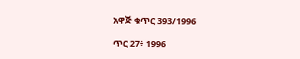አዋጅ ቁጥር 393/1996

ጥር 27፥ 1996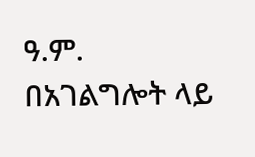ዓ.ም.
በአገልግሎት ላይ